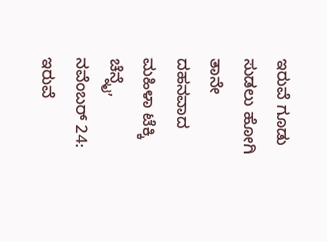ಇರುವೆ ಗೂಡು ಸುಡಲು ಹೋಗಿ ತಾನೇ ದಹನವಾದ ಮಹಿಳಾ ಟೆಕ್ಕಿ
ಚೆನ್ನೈ, ನವೆಂಬರ್ 24: ಇರುವೆ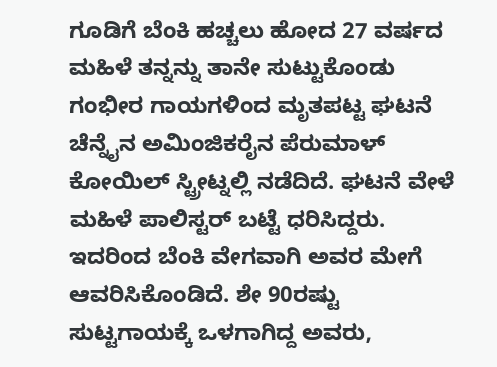ಗೂಡಿಗೆ ಬೆಂಕಿ ಹಚ್ಚಲು ಹೋದ 27 ವರ್ಷದ ಮಹಿಳೆ ತನ್ನನ್ನು ತಾನೇ ಸುಟ್ಟುಕೊಂಡು ಗಂಭೀರ ಗಾಯಗಳಿಂದ ಮೃತಪಟ್ಟ ಘಟನೆ ಚೆನ್ನೈನ ಅಮಿಂಜಿಕರೈನ ಪೆರುಮಾಳ್ ಕೋಯಿಲ್ ಸ್ಟ್ರೀಟ್ನಲ್ಲಿ ನಡೆದಿದೆ. ಘಟನೆ ವೇಳೆ ಮಹಿಳೆ ಪಾಲಿಸ್ಟರ್ ಬಟ್ಟೆ ಧರಿಸಿದ್ದರು. ಇದರಿಂದ ಬೆಂಕಿ ವೇಗವಾಗಿ ಅವರ ಮೇಗೆ ಆವರಿಸಿಕೊಂಡಿದೆ. ಶೇ 90ರಷ್ಟು ಸುಟ್ಟಗಾಯಕ್ಕೆ ಒಳಗಾಗಿದ್ದ ಅವರು,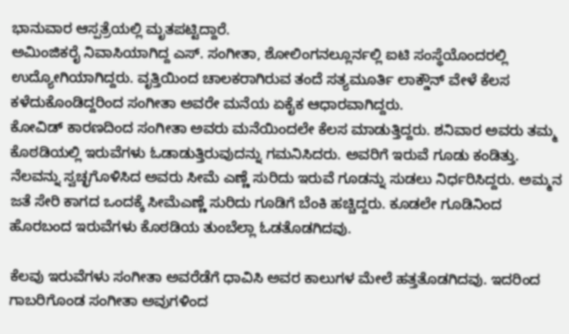ಭಾನುವಾರ ಆಸ್ಪತ್ರೆಯಲ್ಲಿ ಮೃತಪಟ್ಟಿದ್ದಾರೆ.
ಅಮಿಂಜಿಕರೈ ನಿವಾಸಿಯಾಗಿದ್ದ ಎಸ್. ಸಂಗೀತಾ, ಶೋಲಿಂಗನಲ್ಲೂರ್ನಲ್ಲಿ ಐಟಿ ಸಂಸ್ಥೆಯೊಂದರಲ್ಲಿ ಉದ್ಯೋಗಿಯಾಗಿದ್ದರು. ವೃತ್ತಿಯಿಂದ ಚಾಲಕರಾಗಿರುವ ತಂದೆ ಸತ್ಯಮೂರ್ತಿ ಲಾಕ್ಡೌನ್ ವೇಳೆ ಕೆಲಸ ಕಳೆದುಕೊಂಡಿದ್ದರಿಂದ ಸಂಗೀತಾ ಅವರೇ ಮನೆಯ ಏಕೈಕ ಆಧಾರವಾಗಿದ್ದರು.
ಕೋವಿಡ್ ಕಾರಣದಿಂದ ಸಂಗೀತಾ ಅವರು ಮನೆಯಿಂದಲೇ ಕೆಲಸ ಮಾಡುತ್ತಿದ್ದರು. ಶನಿವಾರ ಅವರು ತಮ್ಮ ಕೊಠಡಿಯಲ್ಲಿ ಇರುವೆಗಳು ಓಡಾಡುತ್ತಿರುವುದನ್ನು ಗಮನಿಸಿದರು. ಅವರಿಗೆ ಇರುವೆ ಗೂಡು ಕಂಡಿತ್ತು. ನೆಲವನ್ನು ಸ್ವಚ್ಛಗೊಳಿಸಿದ ಅವರು ಸೀಮೆ ಎಣ್ಣೆ ಸುರಿದು ಇರುವೆ ಗೂಡನ್ನು ಸುಡಲು ನಿರ್ಧರಿಸಿದ್ದರು. ಅಮ್ಮನ ಜತೆ ಸೇರಿ ಕಾಗದ ಒಂದಕ್ಕೆ ಸೀಮೆಎಣ್ಣೆ ಸುರಿದು ಗೂಡಿಗೆ ಬೆಂಕಿ ಹಚ್ಚಿದ್ದರು. ಕೂಡಲೇ ಗೂಡಿನಿಂದ ಹೊರಬಂದ ಇರುವೆಗಳು ಕೊಠಡಿಯ ತುಂಬೆಲ್ಲಾ ಓಡತೊಡಗಿದವು.

ಕೆಲವು ಇರುವೆಗಳು ಸಂಗೀತಾ ಅವರೆಡೆಗೆ ಧಾವಿಸಿ ಅವರ ಕಾಲುಗಳ ಮೇಲೆ ಹತ್ತತೊಡಗಿದವು. ಇದರಿಂದ ಗಾಬರಿಗೊಂಡ ಸಂಗೀತಾ ಅವುಗಳಿಂದ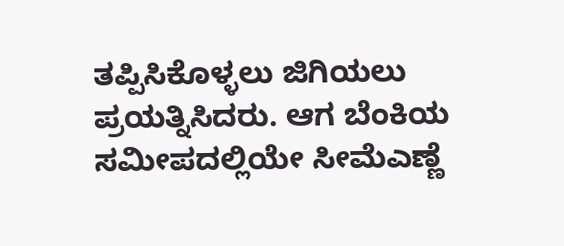ತಪ್ಪಿಸಿಕೊಳ್ಳಲು ಜಿಗಿಯಲು ಪ್ರಯತ್ನಿಸಿದರು. ಆಗ ಬೆಂಕಿಯ ಸಮೀಪದಲ್ಲಿಯೇ ಸೀಮೆಎಣ್ಣೆ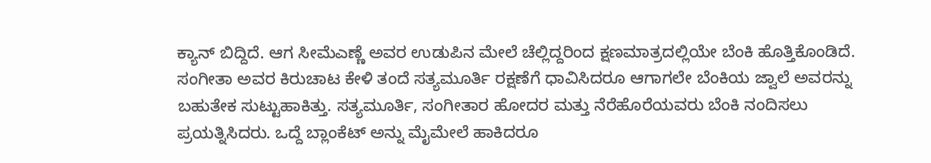ಕ್ಯಾನ್ ಬಿದ್ದಿದೆ. ಆಗ ಸೀಮೆಎಣ್ಣೆ ಅವರ ಉಡುಪಿನ ಮೇಲೆ ಚೆಲ್ಲಿದ್ದರಿಂದ ಕ್ಷಣಮಾತ್ರದಲ್ಲಿಯೇ ಬೆಂಕಿ ಹೊತ್ತಿಕೊಂಡಿದೆ.
ಸಂಗೀತಾ ಅವರ ಕಿರುಚಾಟ ಕೇಳಿ ತಂದೆ ಸತ್ಯಮೂರ್ತಿ ರಕ್ಷಣೆಗೆ ಧಾವಿಸಿದರೂ ಆಗಾಗಲೇ ಬೆಂಕಿಯ ಜ್ವಾಲೆ ಅವರನ್ನು ಬಹುತೇಕ ಸುಟ್ಟುಹಾಕಿತ್ತು. ಸತ್ಯಮೂರ್ತಿ, ಸಂಗೀತಾರ ಹೋದರ ಮತ್ತು ನೆರೆಹೊರೆಯವರು ಬೆಂಕಿ ನಂದಿಸಲು ಪ್ರಯತ್ನಿಸಿದರು. ಒದ್ದೆ ಬ್ಲಾಂಕೆಟ್ ಅನ್ನು ಮೈಮೇಲೆ ಹಾಕಿದರೂ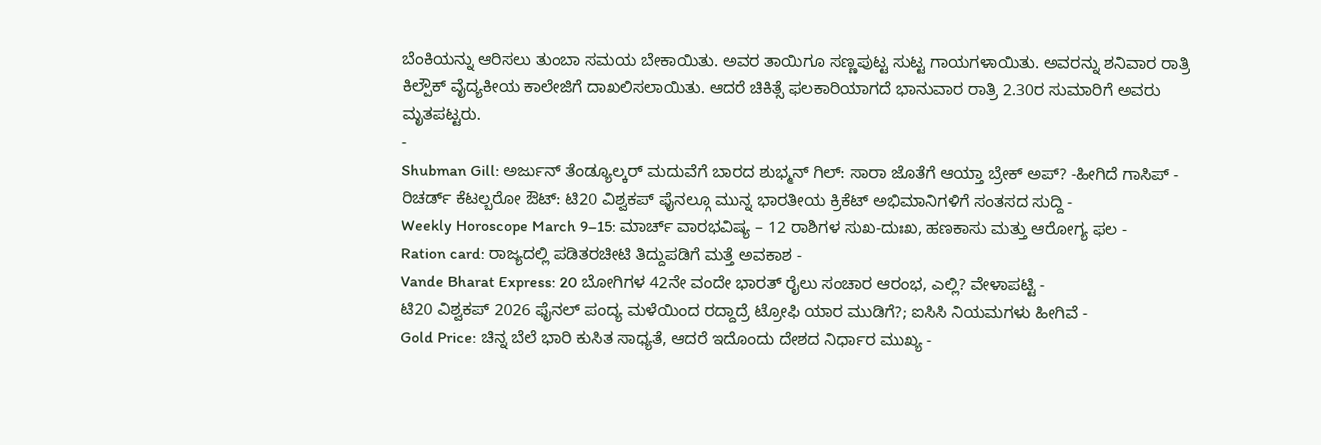ಬೆಂಕಿಯನ್ನು ಆರಿಸಲು ತುಂಬಾ ಸಮಯ ಬೇಕಾಯಿತು. ಅವರ ತಾಯಿಗೂ ಸಣ್ಣಪುಟ್ಟ ಸುಟ್ಟ ಗಾಯಗಳಾಯಿತು. ಅವರನ್ನು ಶನಿವಾರ ರಾತ್ರಿ ಕಿಲ್ಪೌಕ್ ವೈದ್ಯಕೀಯ ಕಾಲೇಜಿಗೆ ದಾಖಲಿಸಲಾಯಿತು. ಆದರೆ ಚಿಕಿತ್ಸೆ ಫಲಕಾರಿಯಾಗದೆ ಭಾನುವಾರ ರಾತ್ರಿ 2.30ರ ಸುಮಾರಿಗೆ ಅವರು ಮೃತಪಟ್ಟರು.
-
Shubman Gill: ಅರ್ಜುನ್ ತೆಂಡ್ಯೂಲ್ಕರ್ ಮದುವೆಗೆ ಬಾರದ ಶುಭ್ಮನ್ ಗಿಲ್: ಸಾರಾ ಜೊತೆಗೆ ಆಯ್ತಾ ಬ್ರೇಕ್ ಅಪ್? -ಹೀಗಿದೆ ಗಾಸಿಪ್ -
ರಿಚರ್ಡ್ ಕೆಟಲ್ಬರೋ ಔಟ್: ಟಿ20 ವಿಶ್ವಕಪ್ ಫೈನಲ್ಗೂ ಮುನ್ನ ಭಾರತೀಯ ಕ್ರಿಕೆಟ್ ಅಭಿಮಾನಿಗಳಿಗೆ ಸಂತಸದ ಸುದ್ದಿ -
Weekly Horoscope March 9–15: ಮಾರ್ಚ್ ವಾರಭವಿಷ್ಯ – 12 ರಾಶಿಗಳ ಸುಖ-ದುಃಖ, ಹಣಕಾಸು ಮತ್ತು ಆರೋಗ್ಯ ಫಲ -
Ration card: ರಾಜ್ಯದಲ್ಲಿ ಪಡಿತರಚೀಟಿ ತಿದ್ದುಪಡಿಗೆ ಮತ್ತೆ ಅವಕಾಶ -
Vande Bharat Express: 20 ಬೋಗಿಗಳ 42ನೇ ವಂದೇ ಭಾರತ್ ರೈಲು ಸಂಚಾರ ಆರಂಭ, ಎಲ್ಲಿ? ವೇಳಾಪಟ್ಟಿ -
ಟಿ20 ವಿಶ್ವಕಪ್ 2026 ಫೈನಲ್ ಪಂದ್ಯ ಮಳೆಯಿಂದ ರದ್ದಾದ್ರೆ ಟ್ರೋಫಿ ಯಾರ ಮುಡಿಗೆ?; ಐಸಿಸಿ ನಿಯಮಗಳು ಹೀಗಿವೆ -
Gold Price: ಚಿನ್ನ ಬೆಲೆ ಭಾರಿ ಕುಸಿತ ಸಾಧ್ಯತೆ, ಆದರೆ ಇದೊಂದು ದೇಶದ ನಿರ್ಧಾರ ಮುಖ್ಯ -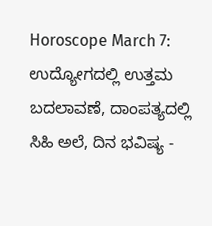Horoscope March 7: ಉದ್ಯೋಗದಲ್ಲಿ ಉತ್ತಮ ಬದಲಾವಣೆ, ದಾಂಪತ್ಯದಲ್ಲಿ ಸಿಹಿ ಅಲೆ, ದಿನ ಭವಿಷ್ಯ -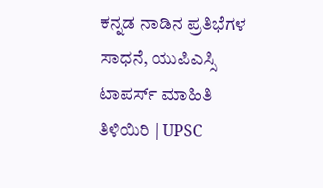ಕನ್ನಡ ನಾಡಿನ ಪ್ರತಿಭೆಗಳ ಸಾಧನೆ, ಯುಪಿಎಸ್ಸಿ ಟಾಪರ್ಸ್ ಮಾಹಿತಿ ತಿಳಿಯಿರಿ | UPSC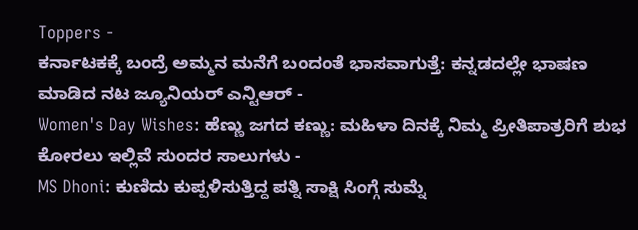Toppers -
ಕರ್ನಾಟಕಕ್ಕೆ ಬಂದ್ರೆ ಅಮ್ಮನ ಮನೆಗೆ ಬಂದಂತೆ ಭಾಸವಾಗುತ್ತೆ: ಕನ್ನಡದಲ್ಲೇ ಭಾಷಣ ಮಾಡಿದ ನಟ ಜ್ಯೂನಿಯರ್ ಎನ್ಟಿಆರ್ -
Women's Day Wishes: ಹೆಣ್ಣು ಜಗದ ಕಣ್ಣು: ಮಹಿಳಾ ದಿನಕ್ಕೆ ನಿಮ್ಮ ಪ್ರೀತಿಪಾತ್ರರಿಗೆ ಶುಭ ಕೋರಲು ಇಲ್ಲಿವೆ ಸುಂದರ ಸಾಲುಗಳು -
MS Dhoni: ಕುಣಿದು ಕುಪ್ಪಳಿಸುತ್ತಿದ್ದ ಪತ್ನಿ ಸಾಕ್ಷಿ ಸಿಂಗ್ಗೆ ಸುಮ್ನೆ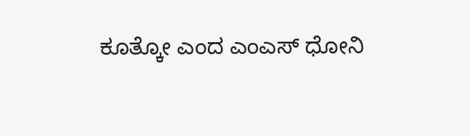ಕೂತ್ಕೋ ಎಂದ ಎಂಎಸ್ ಧೋನಿ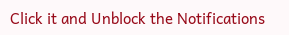Click it and Unblock the Notifications